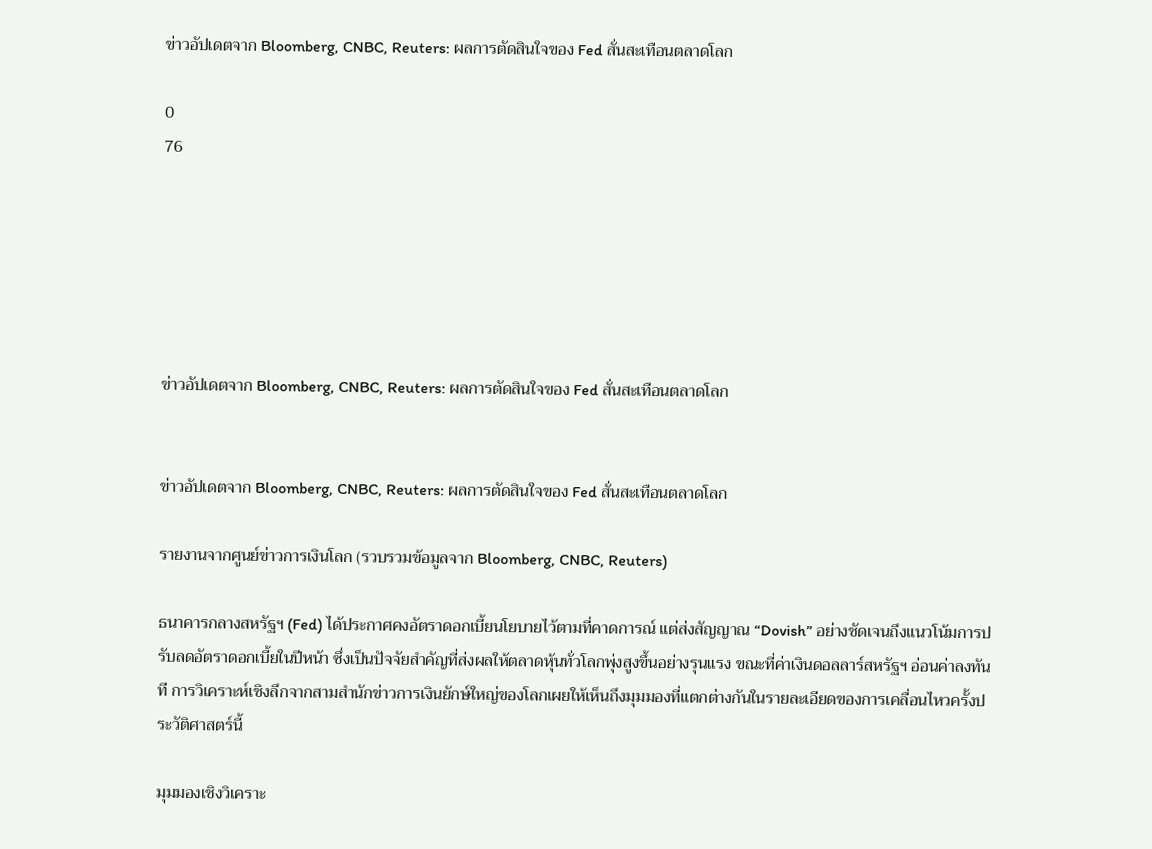ข่าวอัปเดตจาก Bloomberg, CNBC, Reuters: ผลการตัดสินใจของ Fed สั่นสะเทือนตลาดโลก

0
76






ข่าวอัปเดตจาก Bloomberg, CNBC, Reuters: ผลการตัดสินใจของ Fed สั่นสะเทือนตลาดโลก


ข่าวอัปเดตจาก Bloomberg, CNBC, Reuters: ผลการตัดสินใจของ Fed สั่นสะเทือนตลาดโลก

รายงานจากศูนย์ข่าวการเงินโลก (รวบรวมข้อมูลจาก Bloomberg, CNBC, Reuters)

ธนาคารกลางสหรัฐฯ (Fed) ได้ประกาศคงอัตราดอกเบี้ยนโยบายไว้ตามที่คาดการณ์ แต่ส่งสัญญาณ “Dovish” อย่างชัดเจนถึงแนวโน้มการปรับลดอัตราดอกเบี้ยในปีหน้า ซึ่งเป็นปัจจัยสำคัญที่ส่งผลให้ตลาดหุ้นทั่วโลกพุ่งสูงขึ้นอย่างรุนแรง ขณะที่ค่าเงินดอลลาร์สหรัฐฯ อ่อนค่าลงทันที การวิเคราะห์เชิงลึกจากสามสำนักข่าวการเงินยักษ์ใหญ่ของโลกเผยให้เห็นถึงมุมมองที่แตกต่างกันในรายละเอียดของการเคลื่อนไหวครั้งประวัติศาสตร์นี้

มุมมองเชิงวิเคราะ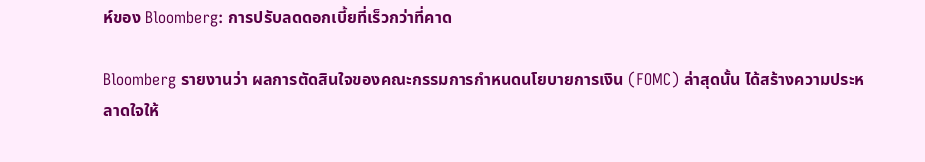ห์ของ Bloomberg: การปรับลดดอกเบี้ยที่เร็วกว่าที่คาด

Bloomberg รายงานว่า ผลการตัดสินใจของคณะกรรมการกำหนดนโยบายการเงิน (FOMC) ล่าสุดนั้น ได้สร้างความประหลาดใจให้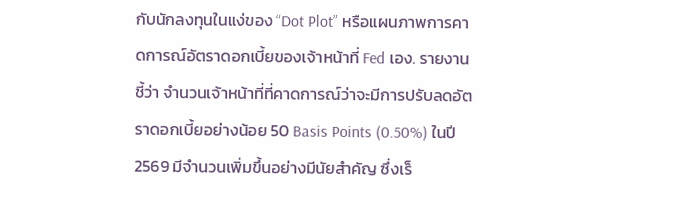กับนักลงทุนในแง่ของ “Dot Plot” หรือแผนภาพการคาดการณ์อัตราดอกเบี้ยของเจ้าหน้าที่ Fed เอง. รายงานชี้ว่า จำนวนเจ้าหน้าที่ที่คาดการณ์ว่าจะมีการปรับลดอัตราดอกเบี้ยอย่างน้อย 50 Basis Points (0.50%) ในปี 2569 มีจำนวนเพิ่มขึ้นอย่างมีนัยสำคัญ ซึ่งเร็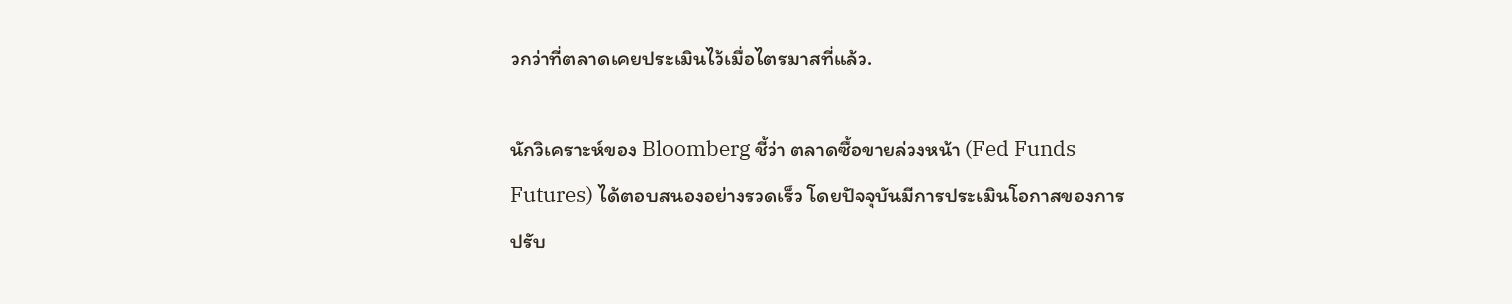วกว่าที่ตลาดเคยประเมินไว้เมื่อไตรมาสที่แล้ว.

นักวิเคราะห์ของ Bloomberg ชี้ว่า ตลาดซื้อขายล่วงหน้า (Fed Funds Futures) ได้ตอบสนองอย่างรวดเร็ว โดยปัจจุบันมีการประเมินโอกาสของการปรับ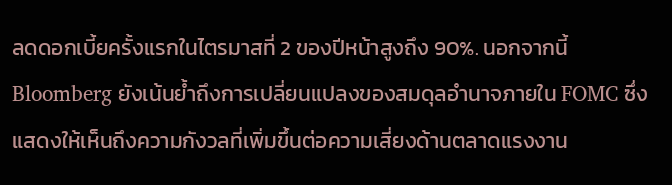ลดดอกเบี้ยครั้งแรกในไตรมาสที่ 2 ของปีหน้าสูงถึง 90%. นอกจากนี้ Bloomberg ยังเน้นย้ำถึงการเปลี่ยนแปลงของสมดุลอำนาจภายใน FOMC ซึ่งแสดงให้เห็นถึงความกังวลที่เพิ่มขึ้นต่อความเสี่ยงด้านตลาดแรงงาน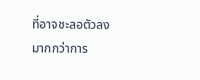ที่อาจชะลอตัวลง มากกว่าการ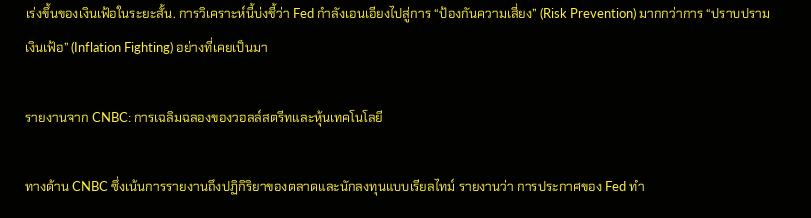เร่งขึ้นของเงินเฟ้อในระยะสั้น. การวิเคราะห์นี้บ่งชี้ว่า Fed กำลังเอนเอียงไปสู่การ “ป้องกันความเสี่ยง” (Risk Prevention) มากกว่าการ “ปราบปรามเงินเฟ้อ” (Inflation Fighting) อย่างที่เคยเป็นมา

รายงานจาก CNBC: การเฉลิมฉลองของวอลล์สตรีทและหุ้นเทคโนโลยี

ทางด้าน CNBC ซึ่งเน้นการรายงานถึงปฏิกิริยาของตลาดและนักลงทุนแบบเรียลไทม์ รายงานว่า การประกาศของ Fed ทำ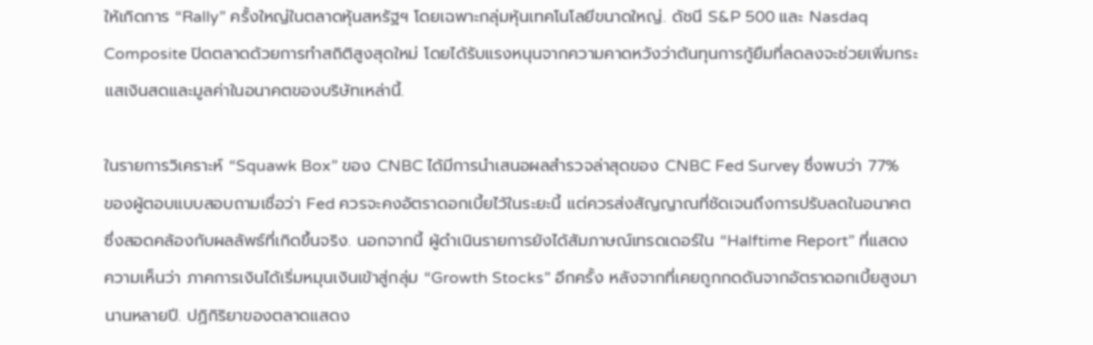ให้เกิดการ “Rally” ครั้งใหญ่ในตลาดหุ้นสหรัฐฯ โดยเฉพาะกลุ่มหุ้นเทคโนโลยีขนาดใหญ่. ดัชนี S&P 500 และ Nasdaq Composite ปิดตลาดด้วยการทำสถิติสูงสุดใหม่ โดยได้รับแรงหนุนจากความคาดหวังว่าต้นทุนการกู้ยืมที่ลดลงจะช่วยเพิ่มกระแสเงินสดและมูลค่าในอนาคตของบริษัทเหล่านี้.

ในรายการวิเคราะห์ “Squawk Box” ของ CNBC ได้มีการนำเสนอผลสำรวจล่าสุดของ CNBC Fed Survey ซึ่งพบว่า 77% ของผู้ตอบแบบสอบถามเชื่อว่า Fed ควรจะคงอัตราดอกเบี้ยไว้ในระยะนี้ แต่ควรส่งสัญญาณที่ชัดเจนถึงการปรับลดในอนาคต ซึ่งสอดคล้องกับผลลัพธ์ที่เกิดขึ้นจริง. นอกจากนี้ ผู้ดำเนินรายการยังได้สัมภาษณ์เทรดเดอร์ใน “Halftime Report” ที่แสดงความเห็นว่า ภาคการเงินได้เริ่มหมุนเงินเข้าสู่กลุ่ม “Growth Stocks” อีกครั้ง หลังจากที่เคยถูกกดดันจากอัตราดอกเบี้ยสูงมานานหลายปี. ปฏิกิริยาของตลาดแสดง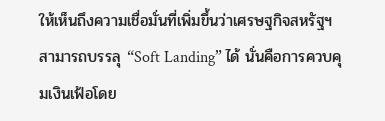ให้เห็นถึงความเชื่อมั่นที่เพิ่มขึ้นว่าเศรษฐกิจสหรัฐฯ สามารถบรรลุ “Soft Landing” ได้ นั่นคือการควบคุมเงินเฟ้อโดย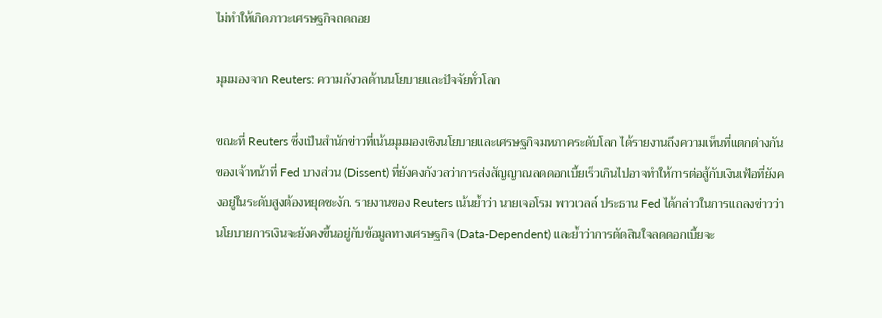ไม่ทำให้เกิดภาวะเศรษฐกิจถดถอย

มุมมองจาก Reuters: ความกังวลด้านนโยบายและปัจจัยทั่วโลก

ขณะที่ Reuters ซึ่งเป็นสำนักข่าวที่เน้นมุมมองเชิงนโยบายและเศรษฐกิจมหภาคระดับโลก ได้รายงานถึงความเห็นที่แตกต่างกันของเจ้าหน้าที่ Fed บางส่วน (Dissent) ที่ยังคงกังวลว่าการส่งสัญญาณลดดอกเบี้ยเร็วเกินไปอาจทำให้การต่อสู้กับเงินเฟ้อที่ยังคงอยู่ในระดับสูงต้องหยุดชะงัก. รายงานของ Reuters เน้นย้ำว่า นายเจอโรม พาวเวลล์ ประธาน Fed ได้กล่าวในการแถลงข่าวว่า นโยบายการเงินจะยังคงขึ้นอยู่กับข้อมูลทางเศรษฐกิจ (Data-Dependent) และย้ำว่าการตัดสินใจลดดอกเบี้ยจะ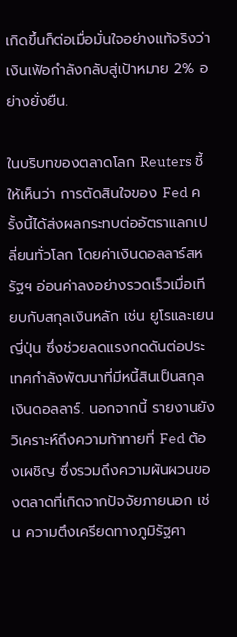เกิดขึ้นก็ต่อเมื่อมั่นใจอย่างแท้จริงว่าเงินเฟ้อกำลังกลับสู่เป้าหมาย 2% อย่างยั่งยืน.

ในบริบทของตลาดโลก Reuters ชี้ให้เห็นว่า การตัดสินใจของ Fed ครั้งนี้ได้ส่งผลกระทบต่ออัตราแลกเปลี่ยนทั่วโลก โดยค่าเงินดอลลาร์สหรัฐฯ อ่อนค่าลงอย่างรวดเร็วเมื่อเทียบกับสกุลเงินหลัก เช่น ยูโรและเยนญี่ปุ่น ซึ่งช่วยลดแรงกดดันต่อประเทศกำลังพัฒนาที่มีหนี้สินเป็นสกุลเงินดอลลาร์. นอกจากนี้ รายงานยังวิเคราะห์ถึงความท้าทายที่ Fed ต้องเผชิญ ซึ่งรวมถึงความผันผวนของตลาดที่เกิดจากปัจจัยภายนอก เช่น ความตึงเครียดทางภูมิรัฐศา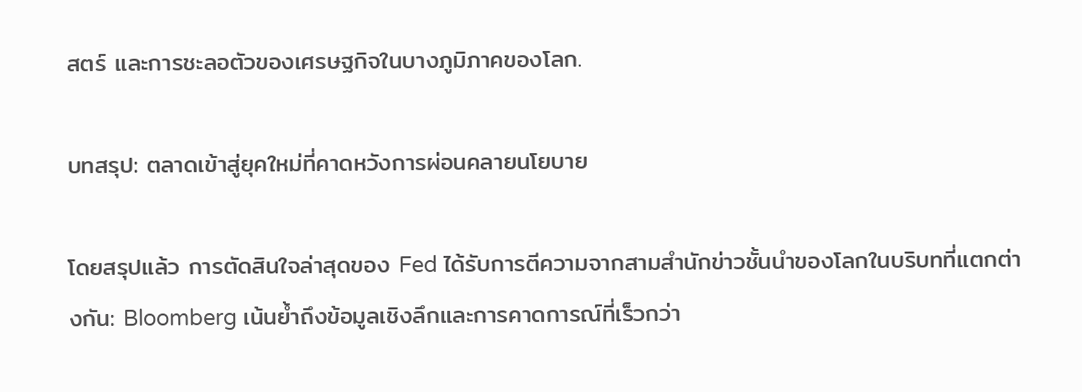สตร์ และการชะลอตัวของเศรษฐกิจในบางภูมิภาคของโลก.

บทสรุป: ตลาดเข้าสู่ยุคใหม่ที่คาดหวังการผ่อนคลายนโยบาย

โดยสรุปแล้ว การตัดสินใจล่าสุดของ Fed ได้รับการตีความจากสามสำนักข่าวชั้นนำของโลกในบริบทที่แตกต่างกัน: Bloomberg เน้นย้ำถึงข้อมูลเชิงลึกและการคาดการณ์ที่เร็วกว่า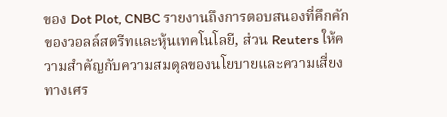ของ Dot Plot, CNBC รายงานถึงการตอบสนองที่คึกคักของวอลล์สตรีทและหุ้นเทคโนโลยี, ส่วน Reuters ให้ความสำคัญกับความสมดุลของนโยบายและความเสี่ยงทางเศร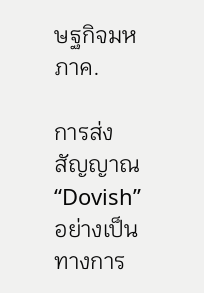ษฐกิจมหภาค.

การส่งสัญญาณ “Dovish” อย่างเป็นทางการ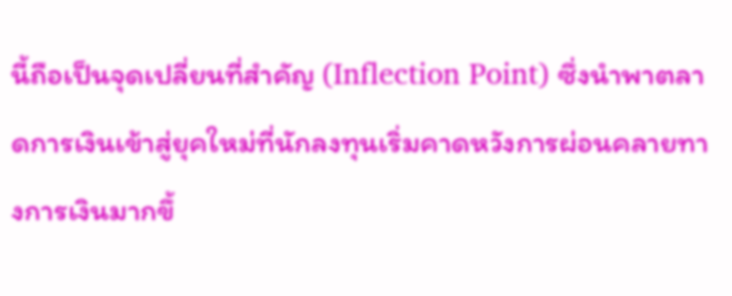นี้ถือเป็นจุดเปลี่ยนที่สำคัญ (Inflection Point) ซึ่งนำพาตลาดการเงินเข้าสู่ยุคใหม่ที่นักลงทุนเริ่มคาดหวังการผ่อนคลายทางการเงินมากขึ้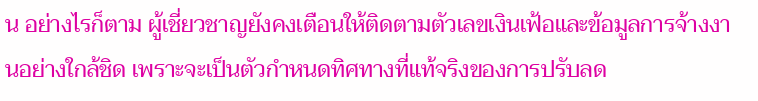น อย่างไรก็ตาม ผู้เชี่ยวชาญยังคงเตือนให้ติดตามตัวเลขเงินเฟ้อและข้อมูลการจ้างงานอย่างใกล้ชิด เพราะจะเป็นตัวกำหนดทิศทางที่แท้จริงของการปรับลด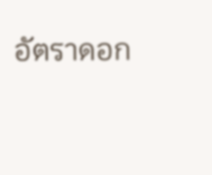อัตราดอก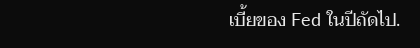เบี้ยของ Fed ในปีถัดไป.